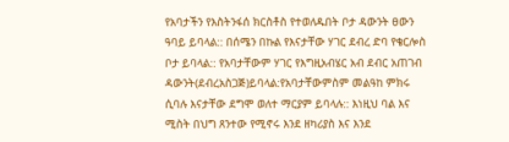የአባታችን የእስትንፋሰ ክርስቶስ የተወለዱበት ቦታ ዳውንት ፀውን ዓባይ ይባላል:: በሰሜን በኩል የእናታቸው ሃገር ደብረ ድባ የቄርሎስ ቦታ ይባላል:: የአባታቸውም ሃገር የእግዚአብሄር አብ ደብር አጠገብ ዳውንት(ደብረአስጋጅ)ይባላል:የአባታቸውምስም መልዓከ ምክሩ ሲባሉ እናታቸው ደግሞ ወለተ ማርያም ይባላሉ:: እነዚህ ባል እና ሚስት በህግ ጸንተው የሚኖሩ እንደ ዘካሪያስ እና እንደ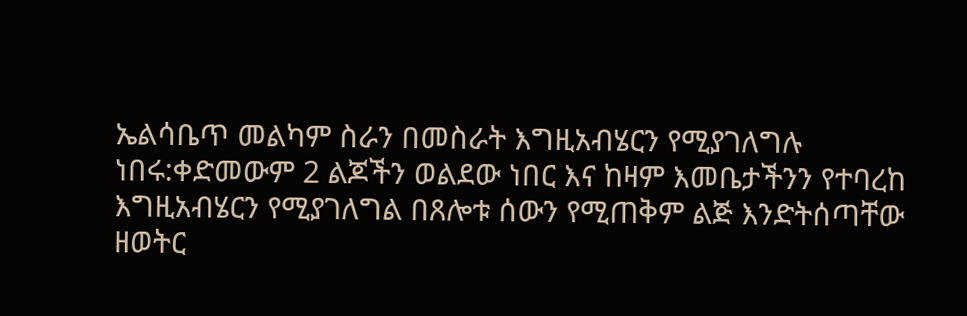ኤልሳቤጥ መልካም ስራን በመስራት እግዚአብሄርን የሚያገለግሉ ነበሩ:ቀድመውም 2 ልጆችን ወልደው ነበር እና ከዛም እመቤታችንን የተባረከ እግዚአብሄርን የሚያገለግል በጸሎቱ ሰውን የሚጠቅም ልጅ እንድትሰጣቸው ዘወትር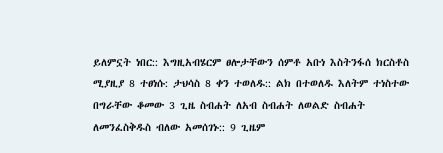ይለምኗት ነበር:: እግዚአብሄርም ፀሎታቸውን ሰምቶ አቡነ እስትንፋሰ ክርስቶስ ሚያዚያ 8 ተፀነሱ: ታህሳስ 8 ቀን ተወለዱ:: ልክ በተወለዱ እለትም ተነስተው በግራቸው ቆመው 3 ጊዜ ስብሐት ለአብ ስብሐት ለወልድ ስብሐት ለመንፈስቅዱስ ብለው አመሰገኑ:: 9 ጊዜም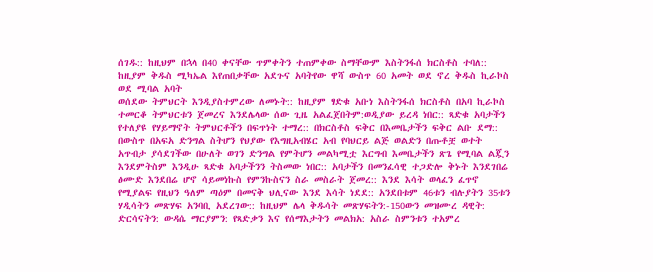ሰገዱ:: ከዚህም በኋላ በ40 ቀናቸው ጥምቀትን ተጠምቀው ስማቸውም እስትንፋሰ ክርስቶስ ተባለ:: ከዚያም ቅዱስ ሚካኤል እየጠበቃቸው አደጉና አባትየው ዋሻ ውስጥ 60 አመት ወደ ኖረ ቅዱስ ኪራኮስ ወደ ሚባል አባት
ወሰደው ትምህርት እንዲያስተምረው ለመኑት:: ከዚያም ፃድቁ አቡነ እስትንፋሰ ክርስቶስ በአባ ኪራኮስ ተመርቆ ትምህርቱን ጀመረና እንደሌላው ሰው ጊዜ አልፈጀበትም:ወዲያው ይረዳ ነበር:: ጻድቁ አባታችን የተለያዩ የሃይማኖት ትምህርቶችን በፍጥነት ተማረ:: በክርስቶስ ፍቅር በእመቤታችን ፍቅር ልቡ ደማ:: በውስጥ በአፍአ ድንግል ስትሆን የህያው የእግዚአብሄር አብ የባህርይ ልጅ ወልድን በጡቶቿ ወተት አጥብታ ያሳደገችው በሁለት ወገን ድንግል የምትሆን መልካሚቷ እርግብ እመቤታችን ጽጌ የሚባል ልጇን እንደምትስም እንዲሁ ጻድቁ አባታችንን ትስመው ነበር:: አባታችን በመንፈሳዊ ተጋድሎ ቅኑት እንደገበሬ ፅሙድ እንደበሬ ሆኖ ሳይመነኩስ የምንኩስናን ስራ መስራት ጀመረ:: እንደ እሳት ወላፈን ፈጥኖ የሚያልፍ የዚህን ዓለም ጣዕም በመናቅ ህሊናው እንደ እሳት ነደደ:: አንደበቱም 46ቱን ብሉያትን 35ቱን ሃዲሳትን መጽሃፍ አንባቢ አደረገው:: ከዚህም ሌላ ቅዱሳት መጽሃፍትን:-150ውን መዝሙረ ዳዊት: ድርሳናትን: ውዳሴ ማርያምን: የጻድቃን እና የሰማእታትን መልክአ: አስራ ስምንቱን ተአምረ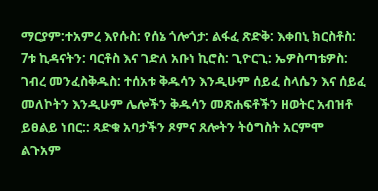ማርያም:ተአምረ እየሱስ: የሰኔ ጎሎጎታ: ልፋፈ ጽድቅ: እቀበኒ ክርስቶስ: 7ቱ ኪዳናትን: ባርቶስ እና ገድለ አቡነ ኪሮስ: ጊዮርጊ: ኤዎስጣቴዎስ: ገብረ መንፈስቅዱስ: ተሰአቱ ቅዱሳን እንዲሁም ሰይፈ ስላሴን እና ሰይፈ መለኮትን እንዲሁም ሌሎችን ቅዱሳን መጽሐፍቶችን ዘወትር አብዝቶ ይፀልይ ነበር:: ጻድቁ አባታችን ጾምና ጸሎትን ትዕግስት አርምሞ ልጉአም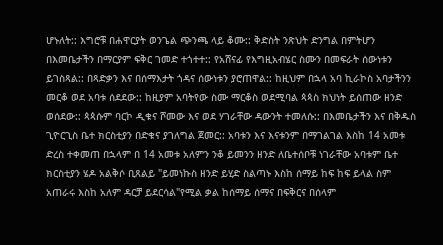ሆኑለት:: እግሮቹ በሐዋርያት ወንጌል ጭንጫ ላይ ቆሙ:: ቅድስት ንጽህት ድንግል በምትሆን በእመቤታችን በማርያም ፍቅር ገመድ ተጎተተ:: የአሸናፊ የእግዚአብሄር ስሙን በመፍራት ሰውነቱን ይገስጻል:: በጻድቃን እና በሰማእታት ጎዳና ሰውነቱን ያሮጠዋል:: ከዚህም በኋላ አባ ኪራኮስ አባታችንን መርቆ ወደ አባቱ ሰደደው:: ከዚያም አባትየው ስሙ ማርቆስ ወደሚባል ጳጳስ ክህነት ይሰጠው ዘንድ ወሰደው:: ጳጳሱም ባርኮ ዲቁና ሾመው እና ወደ ሃገራቸው ዳውንት ተመለሱ:: በእመቤታችን እና በቅዱስ ጊዮርጊስ ቤተ ክርስቲያን በድቁና ያገለግል ጀመር:: አባቱን እና እናቱንም በማገልገል እስከ 14 አመቱ ድረስ ተቀመጠ በኋላም በ 14 አመቱ አለምን ንቆ ይመንን ዘንድ ለቤተሰቦቹ ነገራቸው አባቱም ቤተ ክርስቲያን ሄዶ አልቅሶ ቢጸልይ "ይመነኩስ ዘንድ ይሂድ ስልጣኑ እስከ ሰማይ ከፍ ከፍ ይላል ስም አጠራሩ እስከ አለም ዳርቻ ይደርሳል"የሚል ቃል ከሰማይ ሰማና በፍቅርና በሰላም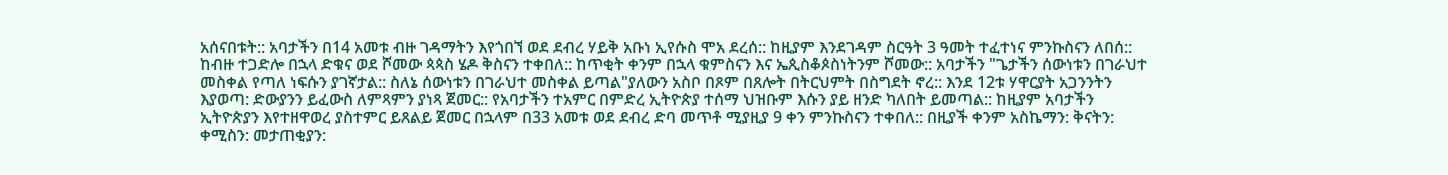አሰናበቱት:: አባታችን በ14 አመቱ ብዙ ገዳማትን እየጎበኘ ወደ ደብረ ሃይቅ አቡነ ኢየሱስ ሞአ ደረሰ:: ከዚያም እንደገዳም ስርዓት 3 ዓመት ተፈተነና ምንኩስናን ለበሰ:: ከብዙ ተጋድሎ በኋላ ድቁና ወደ ሾመው ጳጳስ ሄዶ ቅስናን ተቀበለ:: ከጥቂት ቀንም በኋላ ቁምስናን እና ኤጲስቆጶስነትንም ሾመው:: አባታችን "ጌታችን ሰውነቱን በገራህተ መስቀል የጣለ ነፍሱን ያገኛታል:: ስለኔ ሰውነቱን በገራህተ መስቀል ይጣል"ያለውን አስቦ በጾም በጸሎት በትርህምት በስግደት ኖረ:: እንደ 12ቱ ሃዋርያት አጋንንትን እያወጣ: ድውያንን ይፈውስ ለምጻምን ያነጻ ጀመር:: የአባታችን ተአምር በምድረ ኢትዮጵያ ተሰማ ህዝቡም እሱን ያይ ዘንድ ካለበት ይመጣል:: ከዚያም አባታችን ኢትዮጵያን እየተዘዋወረ ያስተምር ይጸልይ ጀመር በኋላም በ33 አመቱ ወደ ደብረ ድባ መጥቶ ሚያዚያ 9 ቀን ምንኩስናን ተቀበለ:: በዚያች ቀንም አስኬማን: ቅናትን: ቀሚስን: መታጠቂያን: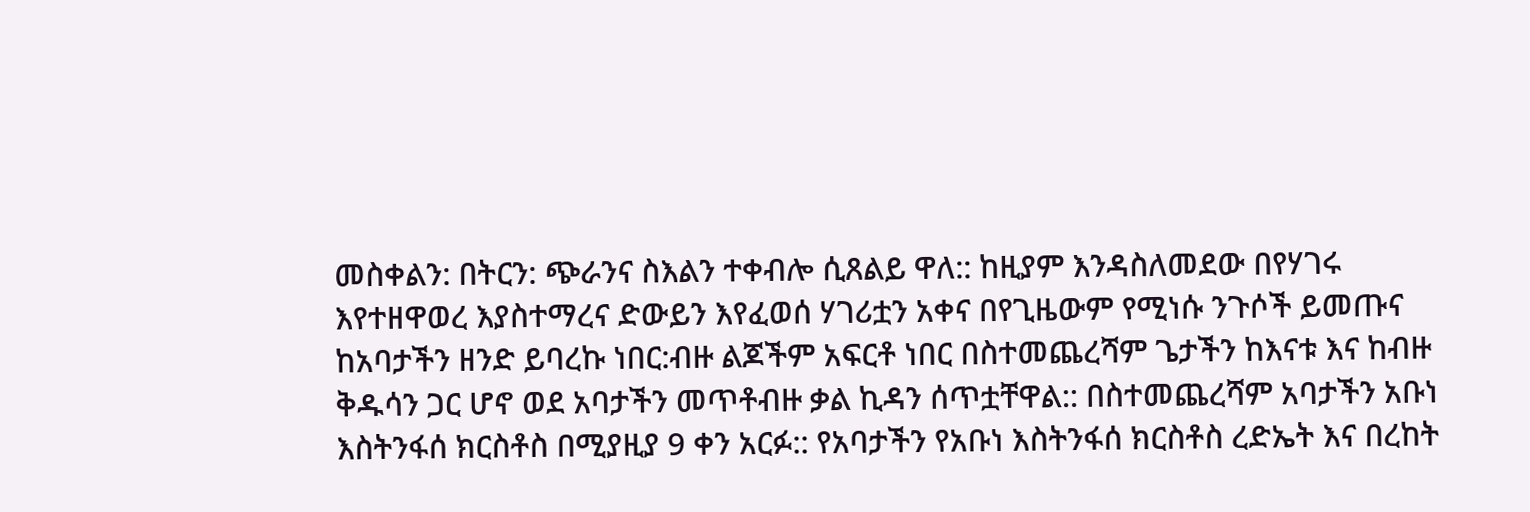መስቀልን: በትርን: ጭራንና ስእልን ተቀብሎ ሲጸልይ ዋለ:: ከዚያም እንዳስለመደው በየሃገሩ እየተዘዋወረ እያስተማረና ድውይን እየፈወሰ ሃገሪቷን አቀና በየጊዜውም የሚነሱ ንጉሶች ይመጡና ከአባታችን ዘንድ ይባረኩ ነበር:ብዙ ልጆችም አፍርቶ ነበር በስተመጨረሻም ጌታችን ከእናቱ እና ከብዙ ቅዱሳን ጋር ሆኖ ወደ አባታችን መጥቶብዙ ቃል ኪዳን ሰጥቷቸዋል:: በስተመጨረሻም አባታችን አቡነ እስትንፋሰ ክርስቶስ በሚያዚያ 9 ቀን አርፉ:: የአባታችን የአቡነ እስትንፋሰ ክርስቶስ ረድኤት እና በረከት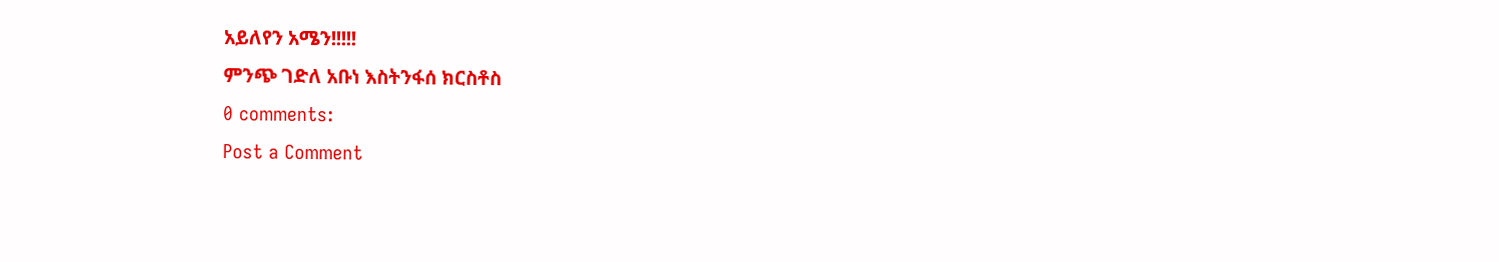አይለየን አሜን!!!!!
ምንጭ ገድለ አቡነ እስትንፋሰ ክርስቶስ
0 comments:
Post a Comment